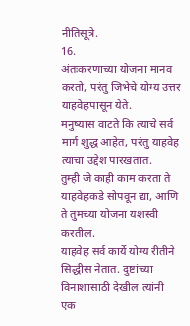नीतिसूत्रे.
16.
अंतःकरणाच्या योजना मानव करतो, परंतु जिभेचे योग्य उत्तर याहवेहपासून येते.
मनुष्यास वाटते कि त्याचे सर्व मार्ग शुद्ध आहेत, परंतु याहवेह त्याचा उद्देश पारखतात.
तुम्ही जे काही काम करता ते याहवेहकडे सोपवून द्या, आणि ते तुमच्या योजना यशस्वी करतील.
याहवेह सर्व कार्ये योग्य रीतीने सिद्धीस नेतात. दुष्टांच्या विनाशासाठी देखील त्यांनी एक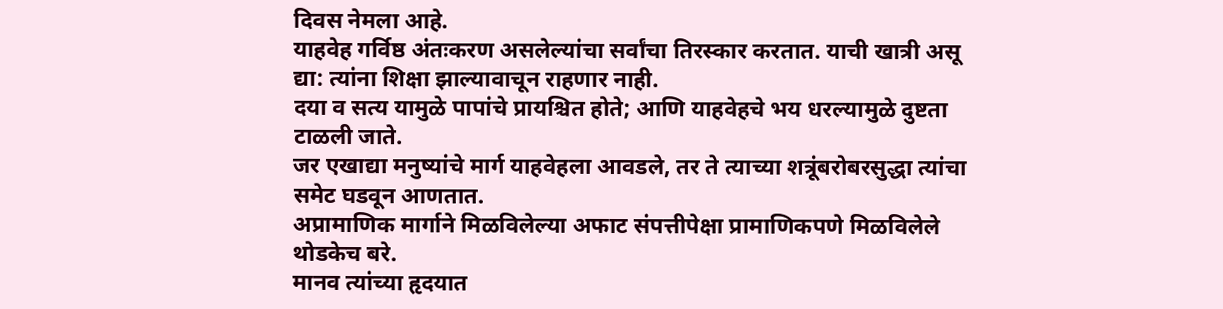दिवस नेमला आहे.
याहवेह गर्विष्ठ अंतःकरण असलेल्यांचा सर्वांचा तिरस्कार करतात. याची खात्री असू द्या: त्यांना शिक्षा झाल्यावाचून राहणार नाही.
दया व सत्य यामुळे पापांचे प्रायश्चित होते; आणि याहवेहचे भय धरल्यामुळे दुष्टता टाळली जाते.
जर एखाद्या मनुष्यांचे मार्ग याहवेहला आवडले, तर ते त्याच्या शत्रूंबरोबरसुद्धा त्यांचा समेट घडवून आणतात.
अप्रामाणिक मार्गाने मिळविलेल्या अफाट संपत्तीपेक्षा प्रामाणिकपणे मिळविलेले थोडकेच बरे.
मानव त्यांच्या हृदयात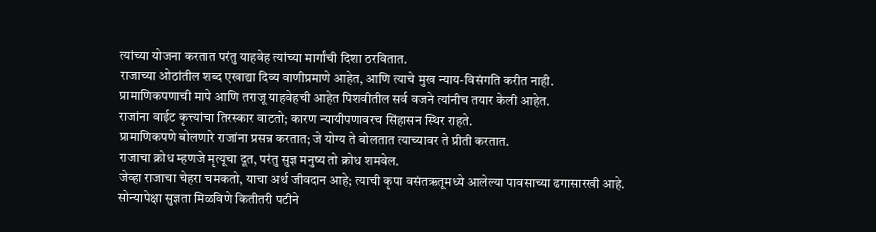त्यांच्या योजना करतात परंतु याहवेह त्यांच्या मार्गांची दिशा ठरवितात.
राजाच्या ओठांतील शब्द एखाद्या दिव्य वाणीप्रमाणे आहेत, आणि त्याचे मुख न्याय-विसंगति करीत नाही.
प्रामाणिकपणाची मापे आणि तराजू याहवेहची आहेत पिशवीतील सर्व वजने त्यांनीच तयार केली आहेत.
राजांना वाईट कृत्त्यांचा तिरस्कार वाटतो; कारण न्यायीपणावरच सिंहासन स्थिर राहते.
प्रामाणिकपणे बोलणारे राजांना प्रसन्न करतात; जे योग्य ते बोलतात त्याच्यावर ते प्रीती करतात.
राजाचा क्रोध म्हणजे मृत्यूचा दूत, परंतु सुज्ञ मनुष्य तो क्रोध शमवेल.
जेव्हा राजाचा चेहरा चमकतो, याचा अर्थ जीवदान आहे; त्याची कृपा वसंतऋतूमध्ये आलेल्या पावसाच्या ढगासारखी आहे.
सोन्यापेक्षा सुज्ञता मिळविणे कितीतरी पटीने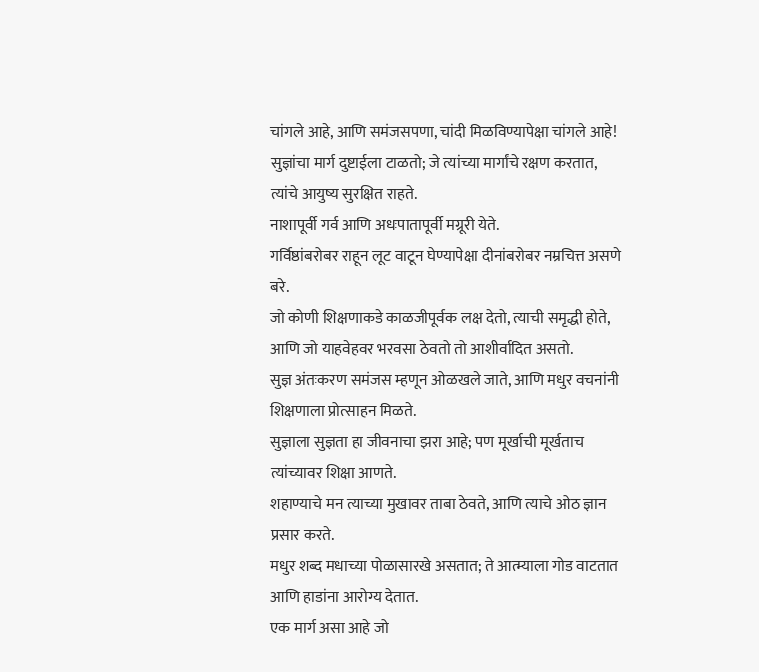चांगले आहे, आणि समंजसपणा, चांदी मिळविण्यापेक्षा चांगले आहे!
सुज्ञांचा मार्ग दुष्टाईला टाळतो; जे त्यांच्या मार्गांचे रक्षण करतात, त्यांचे आयुष्य सुरक्षित राहते.
नाशापूर्वी गर्व आणि अधःपातापूर्वी मग्रूरी येते.
गर्विष्ठांबरोबर राहून लूट वाटून घेण्यापेक्षा दीनांबरोबर नम्रचित्त असणे बरे.
जो कोणी शिक्षणाकडे काळजीपूर्वक लक्ष देतो, त्याची समृद्धी होते, आणि जो याहवेहवर भरवसा ठेवतो तो आशीर्वादित असतो.
सुज्ञ अंतःकरण समंजस म्हणून ओळखले जाते, आणि मधुर वचनांनी शिक्षणाला प्रोत्साहन मिळते.
सुज्ञाला सुज्ञता हा जीवनाचा झरा आहे; पण मूर्खाची मूर्खताच त्यांच्यावर शिक्षा आणते.
शहाण्याचे मन त्याच्या मुखावर ताबा ठेवते, आणि त्याचे ओठ ज्ञान प्रसार करते.
मधुर शब्द मधाच्या पोळासारखे असतात; ते आत्म्याला गोड वाटतात आणि हाडांना आरोग्य देतात.
एक मार्ग असा आहे जो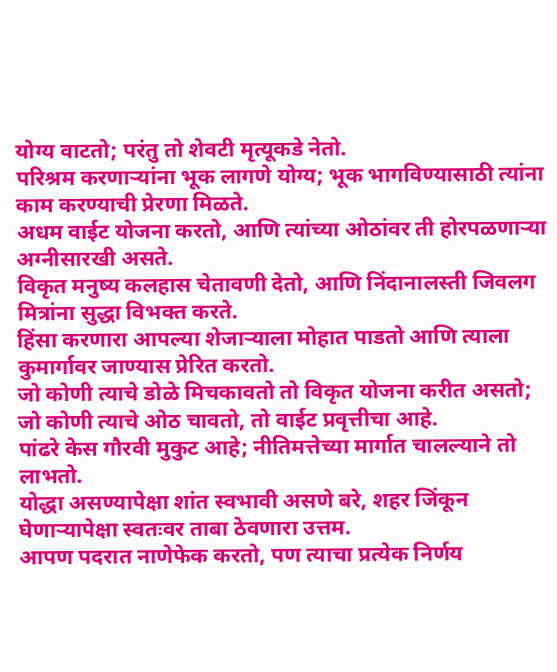योग्य वाटतो; परंतु तो शेवटी मृत्यूकडे नेतो.
परिश्रम करणार्‍यांना भूक लागणे योग्य; भूक भागविण्यासाठी त्यांना काम करण्याची प्रेरणा मिळते.
अधम वाईट योजना करतो, आणि त्यांच्या ओठांवर ती होरपळणाऱ्या अग्नीसारखी असते.
विकृत मनुष्य कलहास चेतावणी देतो, आणि निंदानालस्ती जिवलग मित्रांना सुद्धा विभक्त करते.
हिंसा करणारा आपल्या शेजार्‍याला मोहात पाडतो आणि त्याला कुमार्गावर जाण्यास प्रेरित करतो.
जो कोणी त्याचे डोळे मिचकावतो तो विकृत योजना करीत असतो; जो कोणी त्याचे ओठ चावतो, तो वाईट प्रवृत्तीचा आहे.
पांढरे केस गौरवी मुकुट आहे; नीतिमत्तेच्या मार्गात चालल्याने तो लाभतो.
योद्धा असण्यापेक्षा शांत स्वभावी असणे बरे, शहर जिंकून घेणार्‍यापेक्षा स्वतःवर ताबा ठेवणारा उत्तम.
आपण पदरात नाणेफेक करतो, पण त्याचा प्रत्येक निर्णय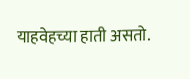याहवेहच्या हाती असतो.